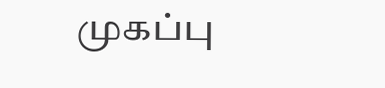முகப்பு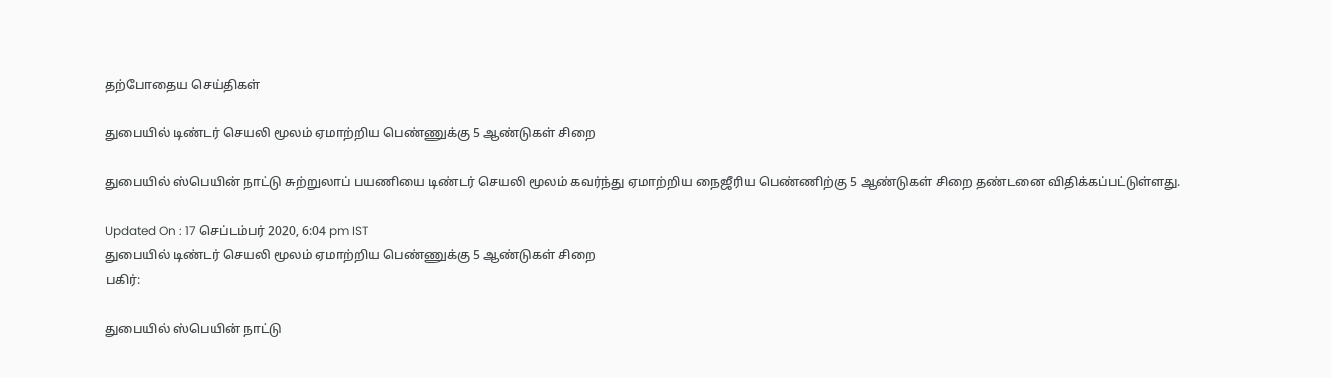தற்போதைய செய்திகள்

துபையில் டிண்டர் செயலி மூலம் ஏமாற்றிய பெண்ணுக்கு 5 ஆண்டுகள் சிறை

துபையில் ஸ்பெயின் நாட்டு சுற்றுலாப் பயணியை டிண்டர் செயலி மூலம் கவர்ந்து ஏமாற்றிய நைஜீரிய பெண்ணிற்கு 5 ஆண்டுகள் சிறை தண்டனை விதிக்கப்பட்டுள்ளது.

Updated On : 17 செப்டம்பர் 2020, 6:04 pm IST
துபையில் டிண்டர் செயலி மூலம் ஏமாற்றிய பெண்ணுக்கு 5 ஆண்டுகள் சிறை
பகிர்:

துபையில் ஸ்பெயின் நாட்டு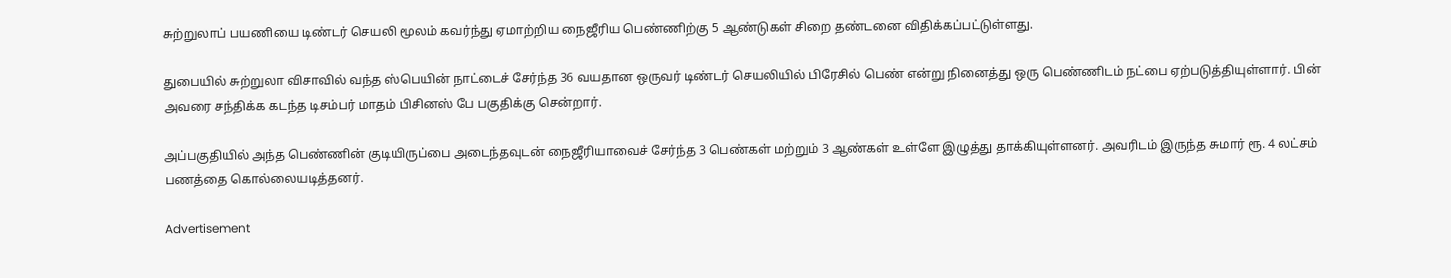சுற்றுலாப் பயணியை டிண்டர் செயலி மூலம் கவர்ந்து ஏமாற்றிய நைஜீரிய பெண்ணிற்கு 5 ஆண்டுகள் சிறை தண்டனை விதிக்கப்பட்டுள்ளது.

துபையில் சுற்றுலா விசாவில் வந்த ஸ்பெயின் நாட்டைச் சேர்ந்த 36 வயதான ஒருவர் டிண்டர் செயலியில் பிரேசில் பெண் என்று நினைத்து ஒரு பெண்ணிடம் நட்பை ஏற்படுத்தியுள்ளார். பின் அவரை சந்திக்க கடந்த டிசம்பர் மாதம் பிசினஸ் பே பகுதிக்கு சென்றார்.

அப்பகுதியில் அந்த பெண்ணின் குடியிருப்பை அடைந்தவுடன் நைஜீரியாவைச் சேர்ந்த 3 பெண்கள் மற்றும் 3 ஆண்கள் உள்ளே இழுத்து தாக்கியுள்ளனர். அவரிடம் இருந்த சுமார் ரூ. 4 லட்சம் பணத்தை கொல்லையடித்தனர்.

Advertisement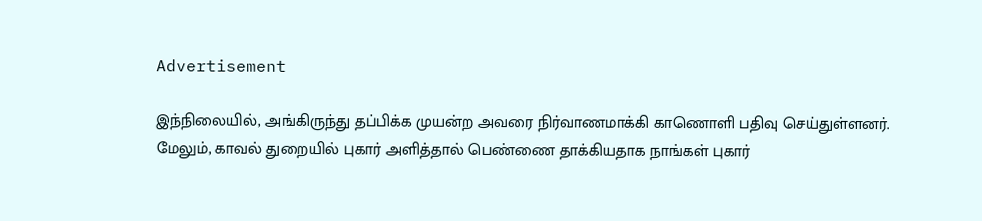Advertisement

இந்நிலையில், அங்கிருந்து தப்பிக்க முயன்ற அவரை நிர்வாணமாக்கி காணொளி பதிவு செய்துள்ளனர். மேலும், காவல் துறையில் புகார் அளித்தால் பெண்ணை தாக்கியதாக நாங்கள் புகார்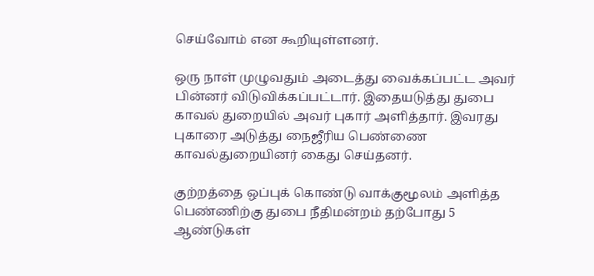செய்வோம் என கூறியுள்ளனர்.

ஒரு நாள் முழுவதும் அடைத்து வைக்கப்பட்ட அவர் பின்னர் விடுவிக்கப்பட்டார். இதையடுத்து துபை காவல் துறையில் அவர் புகார் அளித்தார். இவரது புகாரை அடுத்து நைஜீரிய பெண்ணை காவல்துறையினர் கைது செய்தனர்.

குற்றத்தை ஒப்புக் கொண்டு வாக்குமூலம் அளித்த பெண்ணிற்கு துபை நீதிமன்றம் தற்போது 5 ஆண்டுகள்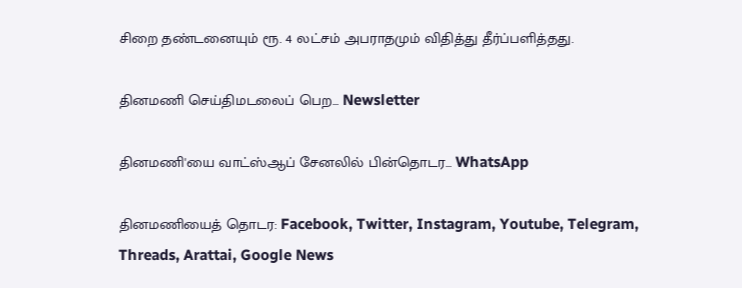சிறை தண்டனையும் ரூ. 4 லட்சம் அபராதமும் விதித்து தீர்ப்பளித்தது.

தினமணி செய்திமடலைப் பெற... Newsletter

தினமணி'யை வாட்ஸ்ஆப் சேனலில் பின்தொடர... WhatsApp

தினமணியைத் தொடர: Facebook, Twitter, Instagram, Youtube, Telegram, Threads, Arattai, Google News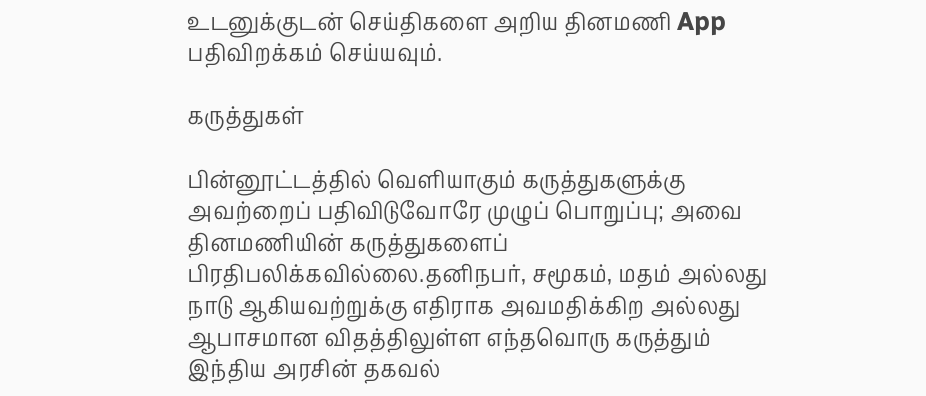உடனுக்குடன் செய்திகளை அறிய தினமணி App பதிவிறக்கம் செய்யவும்.

கருத்துகள்

பின்னூட்டத்தில் வெளியாகும் கருத்துகளுக்கு அவற்றைப் பதிவிடுவோரே முழுப் பொறுப்பு; அவை தினமணியின் கருத்துகளைப் பிரதிபலிக்கவில்லை.தனிநபர், சமூகம், மதம் அல்லது நாடு ஆகியவற்றுக்கு எதிராக அவமதிக்கிற அல்லது ஆபாசமான விதத்திலுள்ள எந்தவொரு கருத்தும் இந்திய அரசின் தகவல்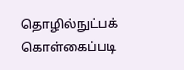தொழில்நுட்பக் கொள்கைப்படி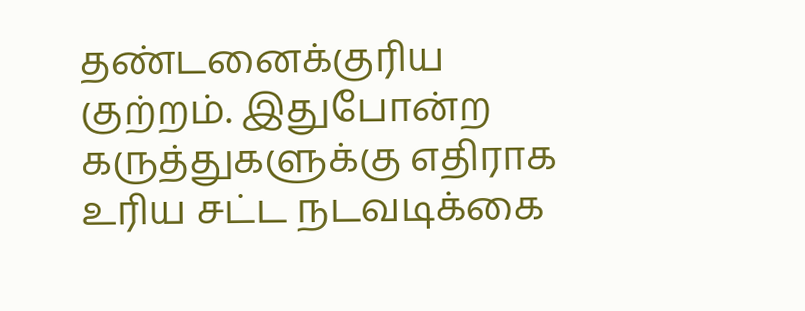தண்டனைக்குரிய குற்றம். இதுபோன்ற கருத்துகளுக்கு எதிராக உரிய சட்ட நடவடிக்கை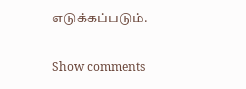எடுக்கப்படும்.

Show comments